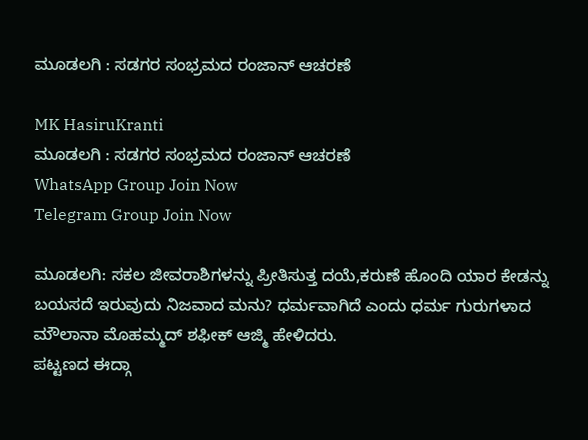ಮೂಡಲಗಿ : ಸಡಗರ ಸಂಭ್ರಮದ ರಂಜಾನ್ ಆಚರಣೆ

MK HasiruKranti
ಮೂಡಲಗಿ : ಸಡಗರ ಸಂಭ್ರಮದ ರಂಜಾನ್ ಆಚರಣೆ
WhatsApp Group Join Now
Telegram Group Join Now

ಮೂಡಲಗಿ: ಸಕಲ ಜೀವರಾಶಿಗಳನ್ನು ಪ್ರೀತಿಸುತ್ತ ದಯೆ,ಕರುಣೆ ಹೊಂದಿ ಯಾರ ಕೇಡನ್ನು ಬಯಸದೆ ಇರುವುದು ನಿಜವಾದ ಮನು? ಧರ್ಮವಾಗಿದೆ ಎಂದು ಧರ್ಮ ಗುರುಗಳಾದ ಮೌಲಾನಾ ಮೊಹಮ್ಮದ್ ಶಫೀಕ್ ಆಜ್ಮಿ ಹೇಳಿದರು.
ಪಟ್ಟಣದ ಈದ್ಗಾ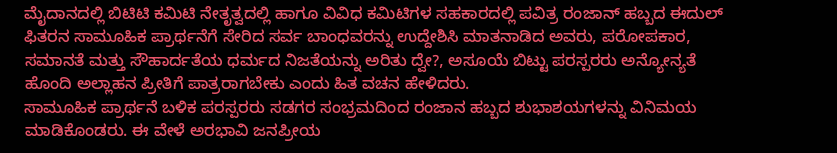ಮೈದಾನದಲ್ಲಿ ಬಿಟಿಟಿ ಕಮಿಟಿ ನೇತೃತ್ವದಲ್ಲಿ ಹಾಗೂ ವಿವಿಧ ಕಮಿಟಿಗಳ ಸಹಕಾರದಲ್ಲಿ ಪವಿತ್ರ ರಂಜಾನ್ ಹಬ್ಬದ ಈದುಲ್ ಫಿತರನ ಸಾಮೂಹಿಕ ಪ್ರಾರ್ಥನೆಗೆ ಸೇರಿದ ಸರ್ವ ಬಾಂಧವರನ್ನು ಉದ್ದೇಶಿಸಿ ಮಾತನಾಡಿದ ಅವರು, ಪರೋಪಕಾರ, ಸಮಾನತೆ ಮತ್ತು ಸೌಹಾರ್ದತೆಯ ಧರ್ಮದ ನಿಜತೆಯನ್ನು ಅರಿತು ದ್ವೇ?, ಅಸೂಯೆ ಬಿಟ್ಟು ಪರಸ್ಪರರು ಅನ್ಯೋನ್ಯತೆ ಹೊಂದಿ ಅಲ್ಲಾಹನ ಪ್ರೀತಿಗೆ ಪಾತ್ರರಾಗಬೇಕು ಎಂದು ಹಿತ ವಚನ ಹೇಳಿದರು.
ಸಾಮೂಹಿಕ ಪ್ರಾರ್ಥನೆ ಬಳಿಕ ಪರಸ್ಪರರು ಸಡಗರ ಸಂಭ್ರಮದಿಂದ ರಂಜಾನ ಹಬ್ಬದ ಶುಭಾಶಯಗಳನ್ನು ವಿನಿಮಯ ಮಾಡಿಕೊಂಡರು. ಈ ವೇಳೆ ಅರಭಾವಿ ಜನಪ್ರೀಯ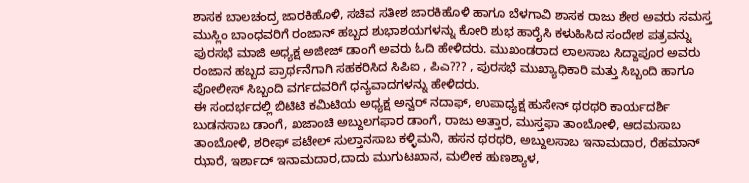ಶಾಸಕ ಬಾಲಚಂದ್ರ ಜಾರಕಿಹೊಳಿ, ಸಚಿವ ಸತೀಶ ಜಾರಕಿಹೊಳಿ ಹಾಗೂ ಬೆಳಗಾವಿ ಶಾಸಕ ರಾಜು ಶೇಠ ಅವರು ಸಮಸ್ತ ಮುಸ್ಲಿಂ ಬಾಂಧವರಿಗೆ ರಂಜಾನ್ ಹಬ್ಬದ ಶುಭಾಶಯಗಳನ್ನು ಕೋರಿ ಶುಭ ಹಾರೈಸಿ ಕಳುಹಿಸಿದ ಸಂದೇಶ ಪತ್ರವನ್ನು ಪುರಸಭೆ ಮಾಜಿ ಅಧ್ಯಕ್ಷ ಅಜೀಜ್ ಡಾಂಗೆ ಅವರು ಓದಿ ಹೇಳಿದರು. ಮುಖಂಡರಾದ ಲಾಲಸಾಬ ಸಿದ್ದಾಪೂರ ಅವರು ರಂಜಾನ ಹಬ್ಬದ ಪ್ರಾರ್ಥನೆಗಾಗಿ ಸಹಕರಿಸಿದ ಸಿಪಿಐ , ಪಿಎ??? , ಪುರಸಭೆ ಮುಖ್ಯಾಧಿಕಾರಿ ಮತ್ತು ಸಿಬ್ಬಂದಿ ಹಾಗೂ ಪೋಲೀಸ್ ಸಿಬ್ಬಂದಿ ವರ್ಗದವರಿಗೆ ಧನ್ಯವಾದಗಳನ್ನು ಹೇಳಿದರು.
ಈ ಸಂದರ್ಭದಲ್ಲಿ ಬಿಟಿಟಿ ಕಮಿಟಿಯ ಅಧ್ಯಕ್ಷ ಅನ್ವರ್ ನದಾಫ್, ಉಪಾಧ್ಯಕ್ಷ ಹುಸೇನ್ ಥರಥರಿ ಕಾರ್ಯದರ್ಶಿ ಬುಡನಸಾಬ ಡಾಂಗೆ, ಖಜಾಂಚಿ ಅಬ್ದುಲಗಫಾರ ಡಾಂಗೆ, ರಾಜು ಅತ್ತಾರ, ಮುಸ್ತಫಾ ತಾಂಬೋಳಿ, ಆದಮಸಾಬ ತಾಂಬೋಳಿ, ಶರೀಫ್ ಪಟೇಲ್ ಸುಲ್ತಾನಸಾಬ ಕಳ್ಳಿಮನಿ, ಹಸನ ಥರಥರಿ, ಅಬ್ದುಲಸಾಬ ಇನಾಮದಾರ, ರೆಹಮಾನ್ ಝಾರೆ, ಇರ್ಶಾದ್ ಇನಾಮದಾರ,ದಾದು ಮುಗುಟಖಾನ, ಮಲೀಕ ಹುಣಶ್ಯಾಳ,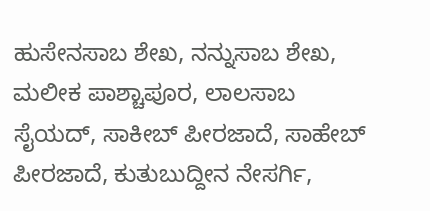ಹುಸೇನಸಾಬ ಶೇಖ, ನನ್ನುಸಾಬ ಶೇಖ, ಮಲೀಕ ಪಾಶ್ಚಾಪೂರ, ಲಾಲಸಾಬ ಸೈಯದ್, ಸಾಕೀಬ್ ಪೀರಜಾದೆ, ಸಾಹೇಬ್ ಪೀರಜಾದೆ, ಕುತುಬುದ್ದೀನ ನೇಸರ್ಗಿ,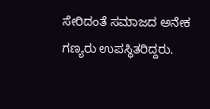ಸೇರಿದಂತೆ ಸಮಾಜದ ಅನೇಕ ಗಣ್ಯರು ಉಪಸ್ಥಿತರಿದ್ದರು.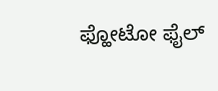ಫ್ಹೋಟೋ ಫೈಲ್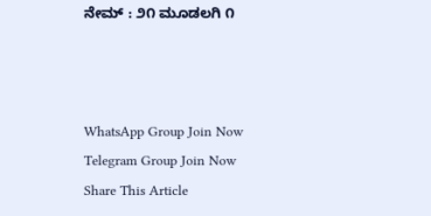ನೇಮ್ : ೨೧ ಮೂಡಲಗಿ ೧



WhatsApp Group Join Now
Telegram Group Join Now
Share This Article